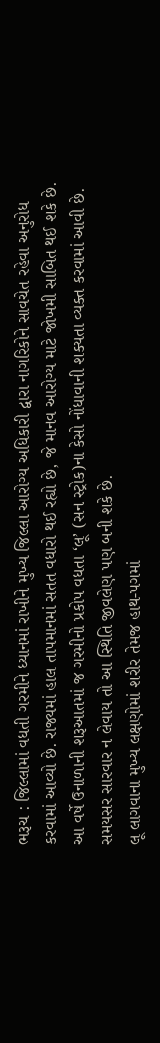ભરૂચ : જિલ્લામાં વધતી ગરમીને ધ્યાનમાં રાખીને મુખ્ય જિલ્લા આરોગ્ય અધિકારી દ્વારા નાગરિકોને સાવચેત રહેવા અનુરોધ કરવામાં આવ્યો છે. રાજ્યમાં હાલ તાપમાનમાં સતત વધારો થઈ રહ્યો છે, જે માનવ આરોગ્ય માટે જોખમી સાબિત થઈ શકે છે.
આ વર્ષે ઉનાળાની શરૂઆતમાં જ ગરમીનો પ્રકોપ વધતા ‘લૂ’ (સન સ્ટ્રોક)ના કેસો નોંધાવાની શક્યતા વ્યક્ત કરવામાં આવી છે. સમયસર સારવાર ન લેવાય તો આ સ્થિતિ જીવલેણ પણ બની શકે છે.
લૂ લાગવાના મુખ્ય લક્ષણોમાં શરીર તેમજ હાથ-પગમાં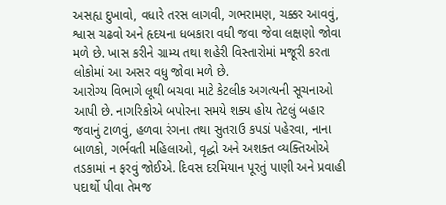અસહ્ય દુખાવો, વધારે તરસ લાગવી, ગભરામણ, ચક્કર આવવું, શ્વાસ ચઢવો અને હૃદયના ધબકારા વધી જવા જેવા લક્ષણો જોવા મળે છે. ખાસ કરીને ગ્રામ્ય તથા શહેરી વિસ્તારોમાં મજૂરી કરતા લોકોમાં આ અસર વધુ જોવા મળે છે.
આરોગ્ય વિભાગે લૂથી બચવા માટે કેટલીક અગત્યની સૂચનાઓ આપી છે. નાગરિકોએ બપોરના સમયે શક્ય હોય તેટલું બહાર જવાનું ટાળવું, હળવા રંગના તથા સુતરાઉ કપડાં પહેરવા, નાના બાળકો, ગર્ભવતી મહિલાઓ, વૃદ્ધો અને અશક્ત વ્યક્તિઓએ તડકામાં ન ફરવું જોઈએ. દિવસ દરમિયાન પૂરતું પાણી અને પ્રવાહી પદાર્થો પીવા તેમજ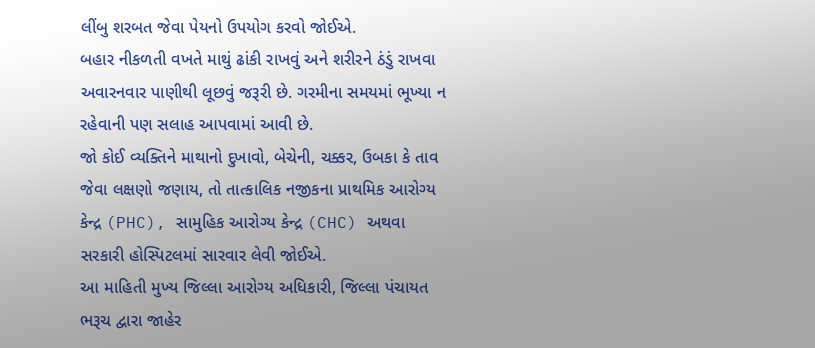લીંબુ શરબત જેવા પેયનો ઉપયોગ કરવો જોઈએ.
બહાર નીકળતી વખતે માથું ઢાંકી રાખવું અને શરીરને ઠંડું રાખવા અવારનવાર પાણીથી લૂછવું જરૂરી છે. ગરમીના સમયમાં ભૂખ્યા ન રહેવાની પણ સલાહ આપવામાં આવી છે.
જો કોઈ વ્યક્તિને માથાનો દુખાવો, બેચેની, ચક્કર, ઉબકા કે તાવ જેવા લક્ષણો જણાય, તો તાત્કાલિક નજીકના પ્રાથમિક આરોગ્ય કેન્દ્ર (PHC), સામુહિક આરોગ્ય કેન્દ્ર (CHC) અથવા સરકારી હોસ્પિટલમાં સારવાર લેવી જોઈએ.
આ માહિતી મુખ્ય જિલ્લા આરોગ્ય અધિકારી, જિલ્લા પંચાયત ભરૂચ દ્વારા જાહેર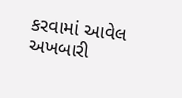કરવામાં આવેલ અખબારી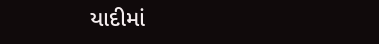યાદીમાં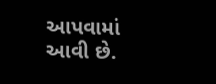આપવામાં આવી છે.